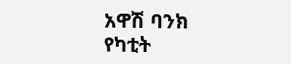አዋሽ ባንክ የካቲት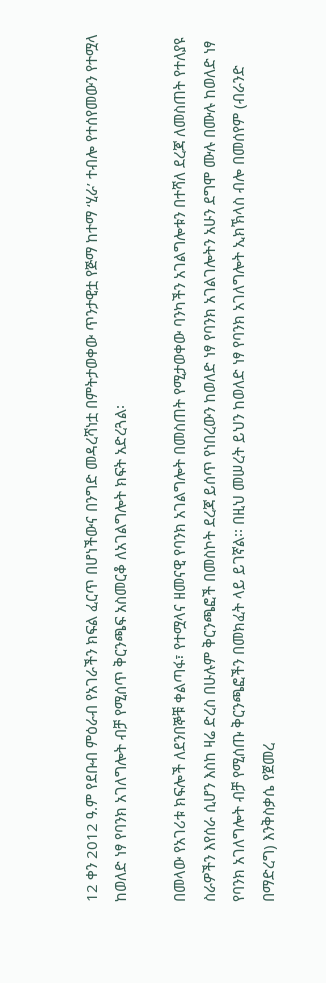12 ቀን 2012 ዓ.ም የደቡብ ምዕራብ የአገራችን ክፍል ፈርጥ በሆነችውና በንግድ መዳረሻነቷ በምትታወቀው ጥንታዊቷ የጅማ ከተማ ‘ሂራ’ ተብሎ የተሰየመውን የተሟላ ከወለድ ነፃ የባንክ አገለግሎት ብቻ የሚሰጥ ቅርንጫፍ አስመርቆ ለአገልግሎት ክፍት አድረጓል፡

በመላው የአገሪቱ ክፍሎች ለደንበኞቹ ቀልጣፋ፣ የተሟላና ዘመናዊ የባንክ አገልግሎት በመስጠት የሚታወቀው ባንካችን አገልግሎቱን በተሻለ ደረጃ ለመስጠት የተለያዩ ስራዎችን እየሰራ ሲሆን እስከ ዛሬ ድረስ በሁሉም ቅርንጫፎች በመስኮት ደረጃ ይሰጥ የነበረውን ከወለድ ነፃ የባንክ አገልገሎትን አሁን ደግሞ ሙሉ በሙሉ ከወለድ ነፃ የባንክ አገለግሎት ብቻ የሚሰጡ ቅርንጫፎችን በመክፈት ላይ ይገኛል፡፡ በዚህ መሠረት ይህን ከወለድ ነፃ የባንክ አገለግሎት ኢክኽላስ ብሎ በመሰየም (ብራንድ በማድረግ) እንቅስቃሴ የጀመረ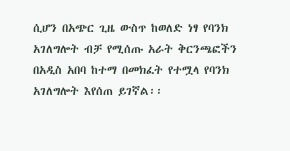ሲሆን በአጭር ጊዜ ውስጥ ከወለድ ነፃ የባንክ አገለግሎት ብቻ የሚሰጡ አራት ቅርንጫፎችን በአዲስ አበባ ከተማ በመክፈት የተሟላ የባንክ አገለግሎት እየሰጠ ይገኛል፡፡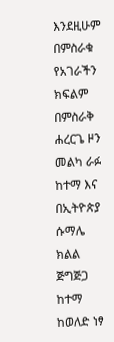እንደዚሁም በምስራቁ የአገራችን ክፍልም በምስራቅ ሐረርጌ ዞን መልካ ራፉ ከተማ እና በኢትዮጵያ ሱማሌ ክልል ጅግጅጋ ከተማ ከወለድ ነፃ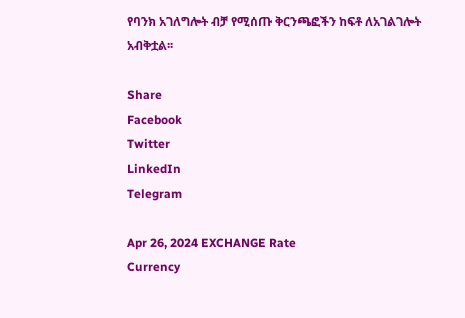የባንክ አገለግሎት ብቻ የሚሰጡ ቅርንጫፎችን ከፍቶ ለአገልገሎት አብቅቷል፡፡

Share
Facebook
Twitter
LinkedIn
Telegram

Apr 26, 2024 EXCHANGE Rate
Currency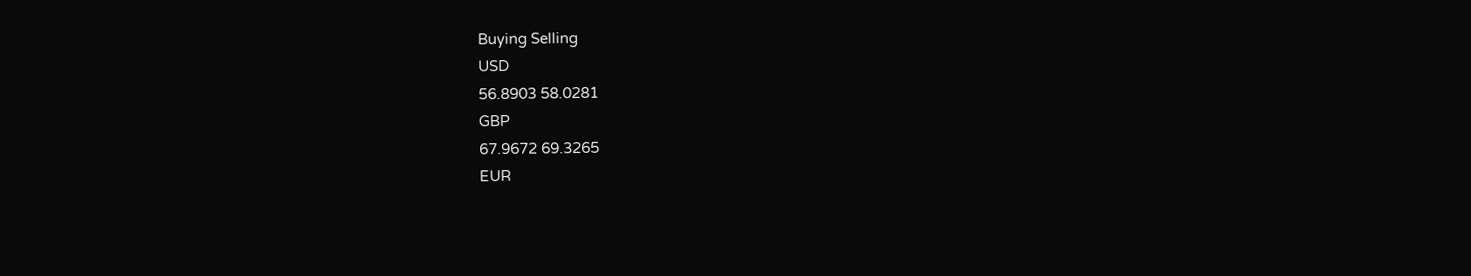Buying Selling
USD
56.8903 58.0281
GBP
67.9672 69.3265
EUR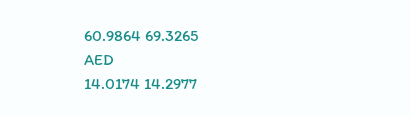60.9864 69.3265
AED
14.0174 14.2977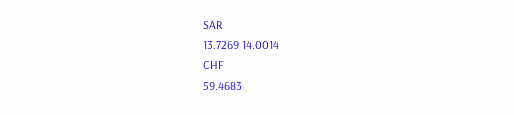SAR
13.7269 14.0014
CHF
59.4683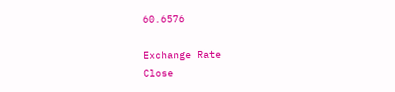60.6576

Exchange Rate
Close